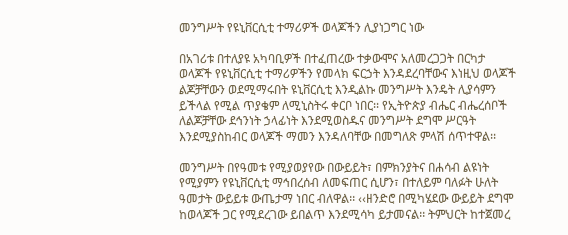መንግሥት የዩኒቨርሲቲ ተማሪዎች ወላጆችን ሊያነጋግር ነው

በአገሪቱ በተለያዩ አካባቢዎች በተፈጠረው ተቃውሞና አለመረጋጋት በርካታ ወላጆች የዩኒቨርሲቲ ተማሪዎችን የመላክ ፍርኃት እንዳደረባቸውና እነዚህ ወላጆች ልጆቻቸውን ወደሚማሩበት ዩኒቨርሲቲ እንዲልኩ መንግሥት እንዴት ሊያሳምን ይችላል የሚል ጥያቄም ለሚኒስትሩ ቀርቦ ነበር፡፡ የኢትዮጵያ ብሔር ብሔረሰቦች ለልጆቻቸው ደኅንነት ኃላፊነት እንደሚወስዱና መንግሥት ደግሞ ሥርዓት እንደሚያስከብር ወላጆች ማመን እንዳለባቸው በመግለጽ ምላሽ ሰጥተዋል፡፡

መንግሥት በየዓመቱ የሚያወያየው በውይይት፣ በምክንያትና በሐሳብ ልዩነት የሚያምን የዩኒቨርሲቲ ማኅበረሰብ ለመፍጠር ሲሆን፣ በተለይም ባለፉት ሁለት ዓመታት ውይይቱ ውጤታማ ነበር ብለዋል፡፡ ‹‹ዘንድሮ በሚካሄደው ውይይት ደግሞ ከወላጆች ጋር የሚደረገው ይበልጥ እንደሚሳካ ይታመናል፡፡ ትምህርት ከተጀመረ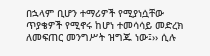በኋላም ቢሆን ተማሪዎች የሚያነሷቸው ጥያቄዎች የሚኖሩ ከሆነ ተመሳሳይ መድረክ ለመፍጠር መንግሥት ዝግጁ ነው፤›› ሲሉ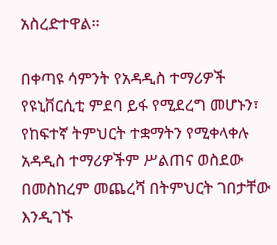አስረድተዋል፡፡

በቀጣዩ ሳምንት የአዳዲስ ተማሪዎች የዩኒቨርሲቲ ምደባ ይፋ የሚደረግ መሆኑን፣ የከፍተኛ ትምህርት ተቋማትን የሚቀላቀሉ አዳዲስ ተማሪዎችም ሥልጠና ወስደው በመስከረም መጨረሻ በትምህርት ገበታቸው እንዲገኙ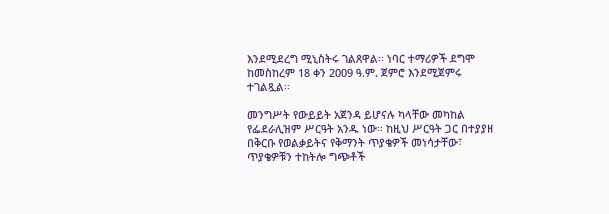እንደሚደረግ ሚኒስትሩ ገልጸዋል፡፡ ነባር ተማሪዎች ደግሞ ከመስከረም 18 ቀን 2009 ዓ.ም. ጀምሮ እንደሚጀምሩ ተገልጿል፡፡

መንግሥት የውይይት አጀንዳ ይሆናሉ ካላቸው መካከል የፌደራሊዝም ሥርዓት አንዱ ነው፡፡ ከዚህ ሥርዓት ጋር በተያያዘ በቅርቡ የወልቃይትና የቅማንት ጥያቄዎች መነሳታቸው፣ ጥያቄዎቹን ተከትሎ ግጭቶች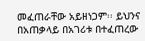መፈጠራቸው አይዘነጋም፡፡ ይህንና በአጠቃላይ በአገሪቱ በተፈጠረው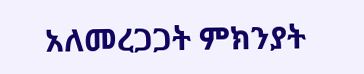አለመረጋጋት ምክንያት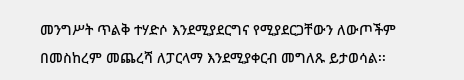መንግሥት ጥልቅ ተሃድሶ እንደሚያደርግና የሚያደርጋቸውን ለውጦችም በመስከረም መጨረሻ ለፓርላማ እንደሚያቀርብ መግለጹ ይታወሳል፡፡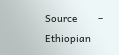Source       –       Ethiopian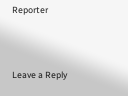Reporter



Leave a Reply